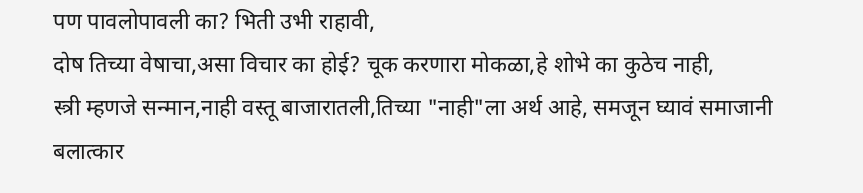पण पावलोपावली का? भिती उभी राहावी,
दोष तिच्या वेषाचा,असा विचार का होई? चूक करणारा मोकळा,हे शोभे का कुठेच नाही,
स्त्री म्हणजे सन्मान,नाही वस्तू बाजारातली,तिच्या "नाही"ला अर्थ आहे, समजून घ्यावं समाजानी
बलात्कार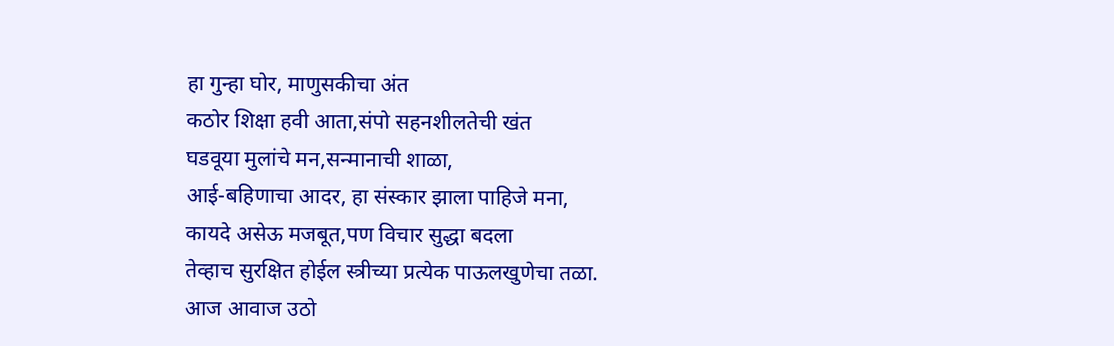हा गुन्हा घोर, माणुसकीचा अंत
कठोर शिक्षा हवी आता,संपो सहनशीलतेची खंत
घडवूया मुलांचे मन,सन्मानाची शाळा,
आई-बहिणाचा आदर, हा संस्कार झाला पाहिजे मना,
कायदे असेऊ मजबूत,पण विचार सुद्धा बदला
तेव्हाच सुरक्षित होईल स्त्रीच्या प्रत्येक पाऊलखुणेचा तळा.
आज आवाज उठो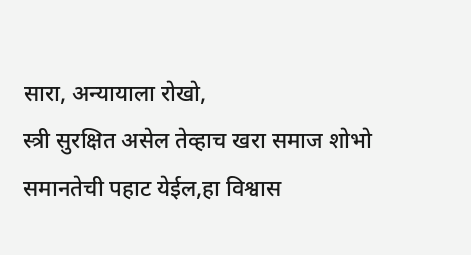सारा, अन्यायाला रोखो,
स्त्री सुरक्षित असेल तेव्हाच खरा समाज शोभो
समानतेची पहाट येईल,हा विश्वास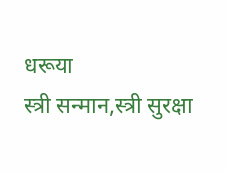धरूया
स्त्री सन्मान,स्त्री सुरक्षा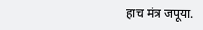हाच मंत्र जपूया.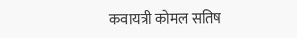कवायत्री कोमल सतिष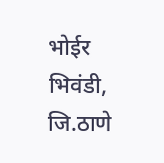भोईर भिवंडी, जि.ठाणे